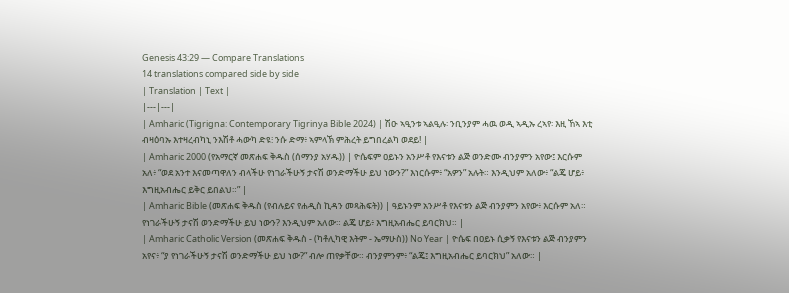Genesis 43:29 — Compare Translations
14 translations compared side by side
| Translation | Text |
|---|---|
| Amharic (Tigrigna: Contemporary Tigrinya Bible 2024) | ሽዑ ኣዒንቱ ኣልዒሉ፡ ንቢንያም ሓዉ ወዲ ኣዲኡ ረኣየ፡ እዚ ኸኣ እቲ ብዛዕባኡ እተዛረብካኒ ንእሽቶ ሓውካ ድዩ፧ ንሱ ድማ፥ ኣምላኽ ምሕረት ይግበረልካ ወደይ! |
| Amharic 2000 (የአማርኛ መጽሐፍ ቅዱስ (ሰማንያ አሃዱ)) | ዮሴፍም ዐይኑን አንሥቶ የእናቱን ልጅ ወንድሙ ብንያምን አየው፤ እርሱም አለ፥ “ወደ አንተ እናመጣዋለን ብላችሁ የነገራችሁኝ ታናሽ ወንድማችሁ ይህ ነውን?” እነርሱም፥ “አዎን” አሉት። እንዲህም አለው፥ “ልጄ ሆይ፥ እግዚአብሔር ይቅር ይበልህ።” |
| Amharic Bible (መጽሐፍ ቅዱስ (የብሉይና የሐዲስ ኪዳን መጻሕፍት)) | ዓይኑንም አንሥቶ የእናቱን ልጅ ብንያምን አየው፥ እርሱም አለ። የነገራችሁኝ ታናሽ ወንድማችሁ ይህ ነውን? እንዲህም አለው። ልጄ ሆይ፥ እግዚአብሔር ይባርክህ። |
| Amharic Catholic Version (መጽሐፍ ቅዱስ - (ካቶሊካዊ እትም - ኤማሁስ)) No Year | ዮሴፍ በዐይኑ ሲቃኝ የእናቱን ልጅ ብንያምን አየና፥ “ያ የነገራችሁኝ ታናሽ ወንድማችሁ ይህ ነው?” ብሎ ጠየቃቸው። ብንያምንም፥ “ልጄ፤ እግዚአብሔር ይባርክህ” አለው። |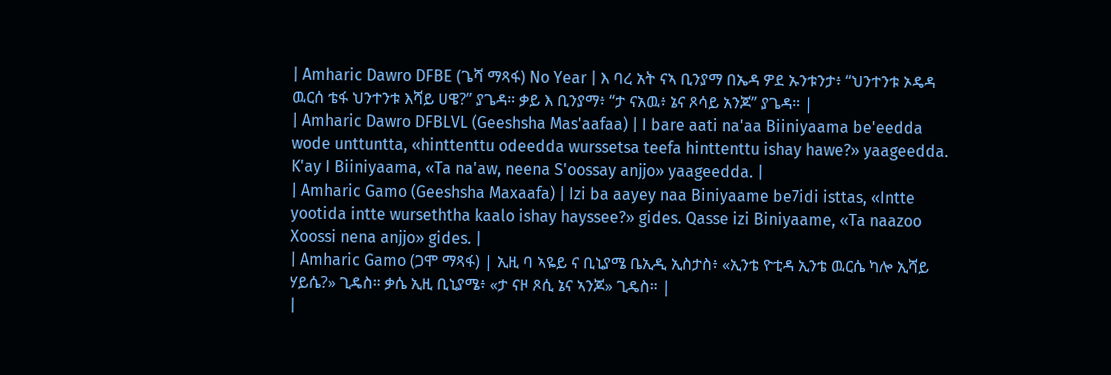| Amharic Dawro DFBE (ጌሻ ማጻፋ) No Year | እ ባረ አት ናኣ ቢንያማ በኤዳ ዎደ ኡንቱንታ፥ “ህንተንቱ ኦዴዳ ዉርሰ ቴፋ ህንተንቱ እሻይ ሀዌ?” ያጌዳ። ቃይ እ ቢንያማ፥ “ታ ናአዉ፥ ኔና ጾሳይ አንጆ” ያጌዳ። |
| Amharic Dawro DFBLVL (Geeshsha Mas'aafaa) | I bare aati na'aa Biiniyaama be'eedda wode unttuntta, «hinttenttu odeedda wurssetsa teefa hinttenttu ishay hawe?» yaageedda. K'ay I Biiniyaama, «Ta na'aw, neena S'oossay anjjo» yaageedda. |
| Amharic Gamo (Geeshsha Maxaafa) | Izi ba aayey naa Biniyaame be7idi isttas, «Intte yootida intte wurseththa kaalo ishay hayssee?» gides. Qasse izi Biniyaame, «Ta naazoo Xoossi nena anjjo» gides. |
| Amharic Gamo (ጋሞ ማጻፋ) | ኢዚ ባ ኣዬይ ና ቢኒያሜ ቤኢዲ ኢስታስ፥ «ኢንቴ ዮቲዳ ኢንቴ ዉርሴ ካሎ ኢሻይ ሃይሴ?» ጊዴስ። ቃሴ ኢዚ ቢኒያሜ፥ «ታ ናዞ ጾሲ ኔና ኣንጆ» ጊዴስ። |
|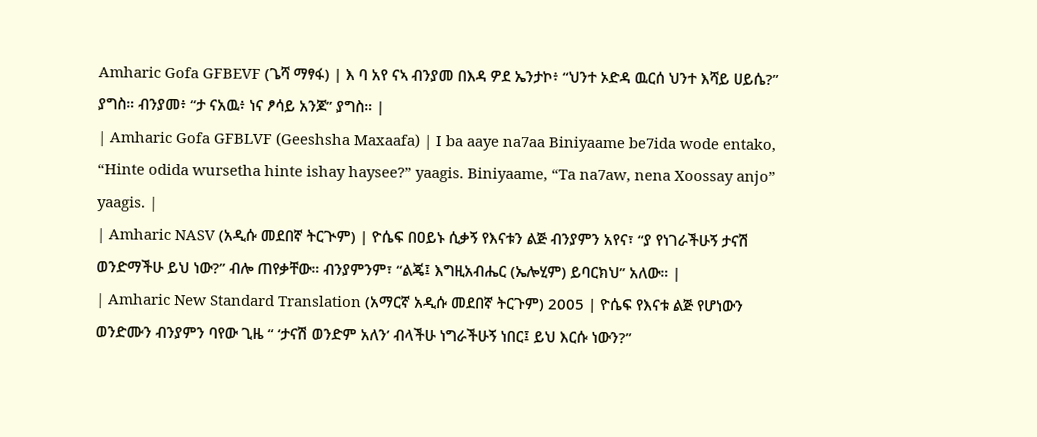Amharic Gofa GFBEVF (ጌሻ ማፃፋ) | እ ባ አየ ናኣ ብንያመ በእዳ ዎደ ኤንታኮ፥ “ህንተ ኦድዳ ዉርሰ ህንተ እሻይ ሀይሴ?” ያግስ። ብንያመ፥ “ታ ናአዉ፥ ነና ፆሳይ አንጆ” ያግስ። |
| Amharic Gofa GFBLVF (Geeshsha Maxaafa) | I ba aaye na7aa Biniyaame be7ida wode entako, “Hinte odida wursetha hinte ishay haysee?” yaagis. Biniyaame, “Ta na7aw, nena Xoossay anjo” yaagis. |
| Amharic NASV (አዲሱ መደበኛ ትርጒም) | ዮሴፍ በዐይኑ ሲቃኝ የእናቱን ልጅ ብንያምን አየና፣ “ያ የነገራችሁኝ ታናሽ ወንድማችሁ ይህ ነው?” ብሎ ጠየቃቸው። ብንያምንም፣ “ልጄ፤ እግዚአብሔር (ኤሎሂም) ይባርክህ” አለው። |
| Amharic New Standard Translation (አማርኛ አዲሱ መደበኛ ትርጉም) 2005 | ዮሴፍ የእናቱ ልጅ የሆነውን ወንድሙን ብንያምን ባየው ጊዜ “ ‘ታናሽ ወንድም አለን’ ብላችሁ ነግራችሁኝ ነበር፤ ይህ እርሱ ነውን?”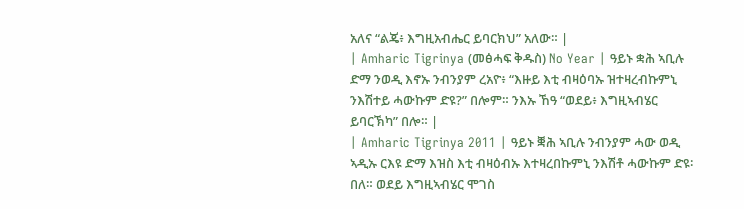አለና “ልጄ፥ እግዚአብሔር ይባርክህ” አለው። |
| Amharic Tigrinya (መፅሓፍ ቅዱስ) No Year | ዓይኑ ቋሕ ኣቢሉ ድማ ንወዲ እኖኡ ንብንያም ረአዮ፥ “እዙይ እቲ ብዛዕባኡ ዝተዛረብኩምኒ ንእሽተይ ሓውኩም ድዩ?” በሎም። ንእኡ ኸዓ “ወደይ፥ እግዚኣብሄር ይባርኽካ” በሎ። |
| Amharic Tigrinya 2011 | ዓይኑ ቛሕ ኣቢሉ ንብንያም ሓው ወዲ ኣዲኡ ርእዩ ድማ እዝስ እቲ ብዛዕብኡ እተዛረበኩምኒ ንእሽቶ ሓውኩም ድዩ፡ በለ። ወደይ እግዚኣብሄር ሞገስ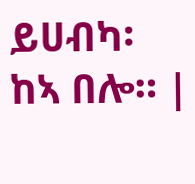ይሀብካ፡ ከኣ በሎ። |